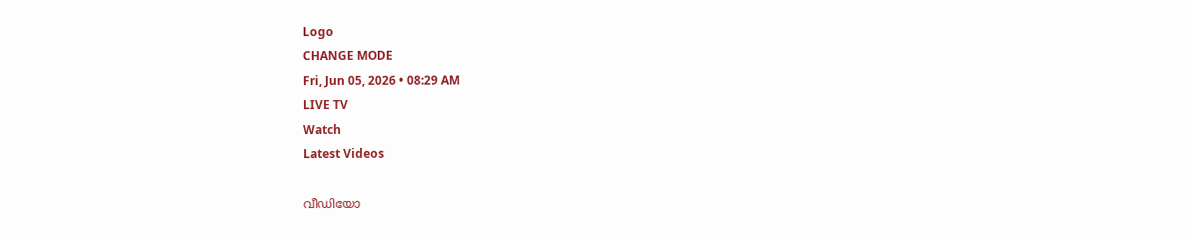Logo
CHANGE MODE
Fri, Jun 05, 2026 • 08:29 AM
LIVE TV
Watch
Latest Videos

വീഡിയോ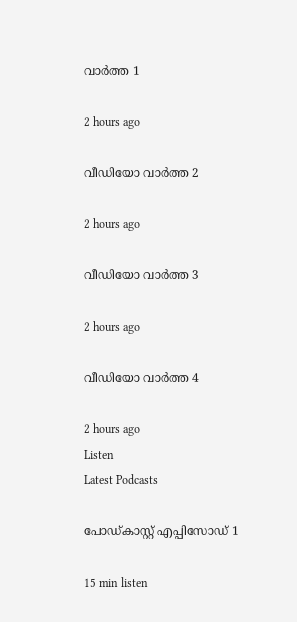വാർത്ത 1

2 hours ago

വീഡിയോ വാർത്ത 2

2 hours ago

വീഡിയോ വാർത്ത 3

2 hours ago

വീഡിയോ വാർത്ത 4

2 hours ago
Listen
Latest Podcasts

പോഡ്കാസ്റ്റ് എപ്പിസോഡ് 1

15 min listen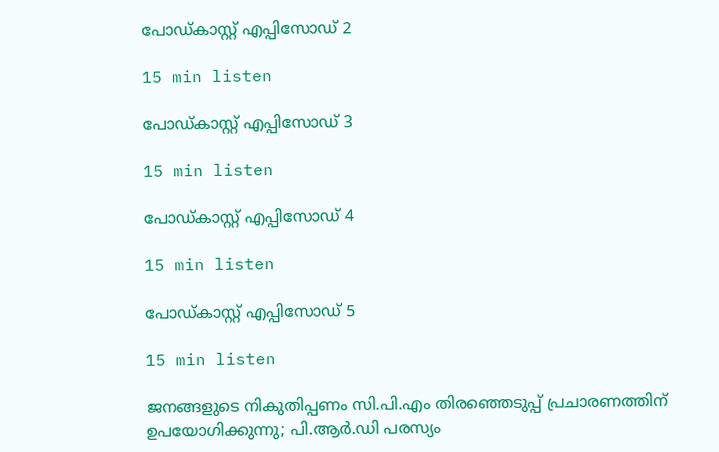പോഡ്കാസ്റ്റ് എപ്പിസോഡ് 2

15 min listen

പോഡ്കാസ്റ്റ് എപ്പിസോഡ് 3

15 min listen

പോഡ്കാസ്റ്റ് എപ്പിസോഡ് 4

15 min listen

പോഡ്കാസ്റ്റ് എപ്പിസോഡ് 5

15 min listen

ജനങ്ങളുടെ നികുതിപ്പണം സി.പി.എം തിരഞ്ഞെടുപ്പ് പ്രചാരണത്തിന് ഉപയോഗിക്കുന്നു; പി.ആര്‍.ഡി പരസ്യം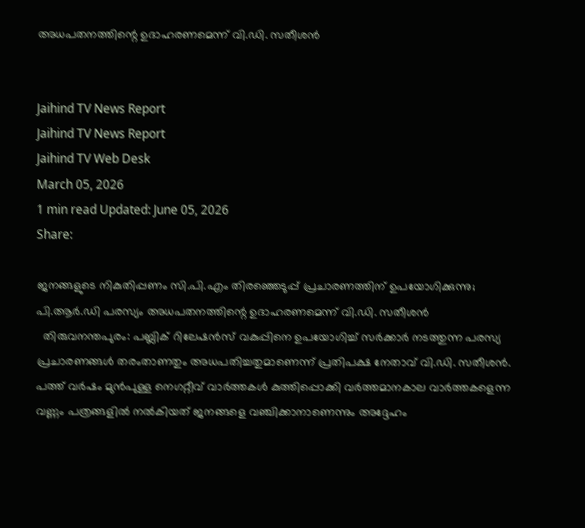അധപതനത്തിന്റെ ഉദാഹരണമെന്ന് വി.ഡി. സതീശന്‍


Jaihind TV News Report
Jaihind TV News Report
Jaihind TV Web Desk
March 05, 2026
1 min read Updated: June 05, 2026
Share:

ജനങ്ങളുടെ നികുതിപ്പണം സി.പി.എം തിരഞ്ഞെടുപ്പ് പ്രചാരണത്തിന് ഉപയോഗിക്കുന്നു; പി.ആര്‍.ഡി പരസ്യം അധപതനത്തിന്റെ ഉദാഹരണമെന്ന് വി.ഡി. സതീശന്‍
  തിരുവനന്തപുരം: പബ്ലിക് റിലേഷന്‍സ് വകുപ്പിനെ ഉപയോഗിച്ച് സര്‍ക്കാര്‍ നടത്തുന്ന പരസ്യ പ്രചാരണങ്ങള്‍ തരംതാണതും അധപതിച്ചതുമാണെന്ന് പ്രതിപക്ഷ നേതാവ് വി.ഡി. സതീശന്‍. പത്ത് വര്‍ഷം മുന്‍പുള്ള നെഗറ്റീവ് വാര്‍ത്തകള്‍ കുത്തിപ്പൊക്കി വര്‍ത്തമാനകാല വാര്‍ത്തകളെന്ന വണ്ണം പത്രങ്ങളില്‍ നല്‍കിയത് ജനങ്ങളെ വഞ്ചിക്കാനാണെന്നും അദ്ദേഹം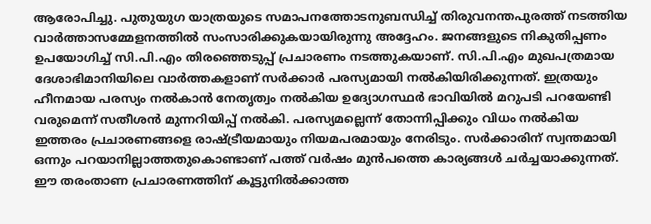ആരോപിച്ചു. പുതുയുഗ യാത്രയുടെ സമാപനത്തോടനുബന്ധിച്ച് തിരുവനന്തപുരത്ത് നടത്തിയ വാര്‍ത്താസമ്മേളനത്തില്‍ സംസാരിക്കുകയായിരുന്നു അദ്ദേഹം. ജനങ്ങളുടെ നികുതിപ്പണം ഉപയോഗിച്ച് സി.പി.എം തിരഞ്ഞെടുപ്പ് പ്രചാരണം നടത്തുകയാണ്. സി.പി.എം മുഖപത്രമായ ദേശാഭിമാനിയിലെ വാര്‍ത്തകളാണ് സര്‍ക്കാര്‍ പരസ്യമായി നല്‍കിയിരിക്കുന്നത്. ഇത്രയും ഹീനമായ പരസ്യം നല്‍കാന്‍ നേതൃത്വം നല്‍കിയ ഉദ്യോഗസ്ഥര്‍ ഭാവിയില്‍ മറുപടി പറയേണ്ടി വരുമെന്ന് സതീശന്‍ മുന്നറിയിപ്പ് നല്‍കി. പരസ്യമല്ലെന്ന് തോന്നിപ്പിക്കും വിധം നല്‍കിയ ഇത്തരം പ്രചാരണങ്ങളെ രാഷ്ട്രീയമായും നിയമപരമായും നേരിടും. സര്‍ക്കാരിന് സ്വന്തമായി ഒന്നും പറയാനില്ലാത്തതുകൊണ്ടാണ് പത്ത് വര്‍ഷം മുന്‍പത്തെ കാര്യങ്ങള്‍ ചര്‍ച്ചയാക്കുന്നത്. ഈ തരംതാണ പ്രചാരണത്തിന് കൂട്ടുനില്‍ക്കാത്ത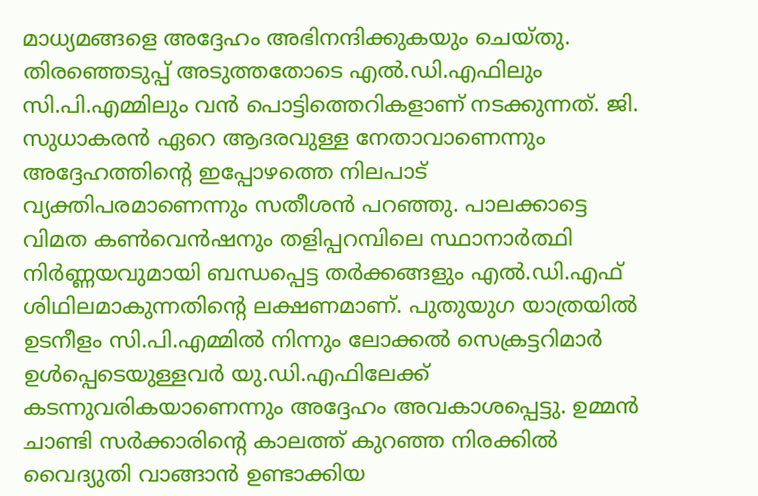മാധ്യമങ്ങളെ അദ്ദേഹം അഭിനന്ദിക്കുകയും ചെയ്തു. തിരഞ്ഞെടുപ്പ് അടുത്തതോടെ എല്‍.ഡി.എഫിലും സി.പി.എമ്മിലും വന്‍ പൊട്ടിത്തെറികളാണ് നടക്കുന്നത്. ജി. സുധാകരന്‍ ഏറെ ആദരവുള്ള നേതാവാണെന്നും അദ്ദേഹത്തിന്റെ ഇപ്പോഴത്തെ നിലപാട് വ്യക്തിപരമാണെന്നും സതീശന്‍ പറഞ്ഞു. പാലക്കാട്ടെ വിമത കണ്‍വെന്‍ഷനും തളിപ്പറമ്പിലെ സ്ഥാനാര്‍ത്ഥി നിര്‍ണ്ണയവുമായി ബന്ധപ്പെട്ട തര്‍ക്കങ്ങളും എല്‍.ഡി.എഫ് ശിഥിലമാകുന്നതിന്റെ ലക്ഷണമാണ്. പുതുയുഗ യാത്രയില്‍ ഉടനീളം സി.പി.എമ്മില്‍ നിന്നും ലോക്കല്‍ സെക്രട്ടറിമാര്‍ ഉള്‍പ്പെടെയുള്ളവര്‍ യു.ഡി.എഫിലേക്ക് കടന്നുവരികയാണെന്നും അദ്ദേഹം അവകാശപ്പെട്ടു. ഉമ്മന്‍ ചാണ്ടി സര്‍ക്കാരിന്റെ കാലത്ത് കുറഞ്ഞ നിരക്കില്‍ വൈദ്യുതി വാങ്ങാന്‍ ഉണ്ടാക്കിയ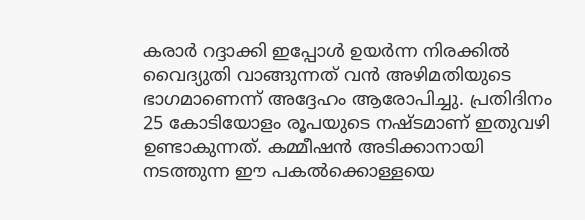കരാര്‍ റദ്ദാക്കി ഇപ്പോള്‍ ഉയര്‍ന്ന നിരക്കില്‍ വൈദ്യുതി വാങ്ങുന്നത് വന്‍ അഴിമതിയുടെ ഭാഗമാണെന്ന് അദ്ദേഹം ആരോപിച്ചു. പ്രതിദിനം 25 കോടിയോളം രൂപയുടെ നഷ്ടമാണ് ഇതുവഴി ഉണ്ടാകുന്നത്. കമ്മീഷന്‍ അടിക്കാനായി നടത്തുന്ന ഈ പകല്‍ക്കൊള്ളയെ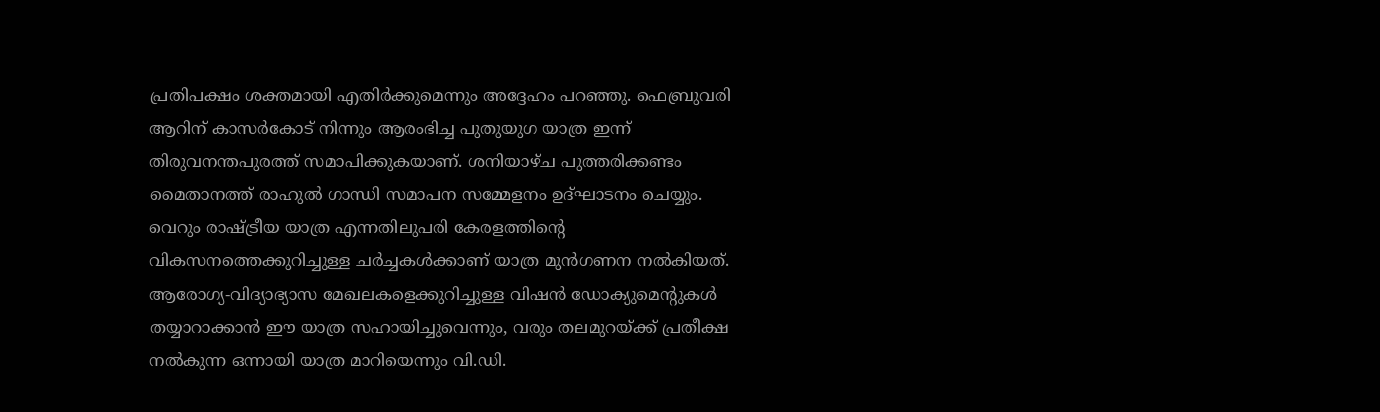പ്രതിപക്ഷം ശക്തമായി എതിര്‍ക്കുമെന്നും അദ്ദേഹം പറഞ്ഞു. ഫെബ്രുവരി ആറിന് കാസര്‍കോട് നിന്നും ആരംഭിച്ച പുതുയുഗ യാത്ര ഇന്ന് തിരുവനന്തപുരത്ത് സമാപിക്കുകയാണ്. ശനിയാഴ്ച പുത്തരിക്കണ്ടം മൈതാനത്ത് രാഹുല്‍ ഗാന്ധി സമാപന സമ്മേളനം ഉദ്ഘാടനം ചെയ്യും. വെറും രാഷ്ട്രീയ യാത്ര എന്നതിലുപരി കേരളത്തിന്റെ വികസനത്തെക്കുറിച്ചുള്ള ചര്‍ച്ചകള്‍ക്കാണ് യാത്ര മുന്‍ഗണന നല്‍കിയത്. ആരോഗ്യ-വിദ്യാഭ്യാസ മേഖലകളെക്കുറിച്ചുള്ള വിഷന്‍ ഡോക്യുമെന്റുകള്‍ തയ്യാറാക്കാന്‍ ഈ യാത്ര സഹായിച്ചുവെന്നും, വരും തലമുറയ്ക്ക് പ്രതീക്ഷ നല്‍കുന്ന ഒന്നായി യാത്ര മാറിയെന്നും വി.ഡി.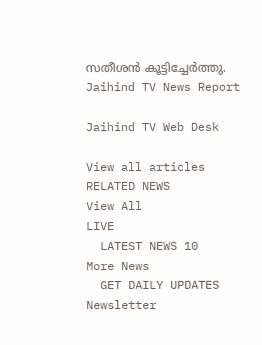സതീശന്‍ കൂട്ടിച്ചേര്‍ത്തു.
Jaihind TV News Report

Jaihind TV Web Desk

View all articles
RELATED NEWS
View All
LIVE
  LATEST NEWS 10
More News
  GET DAILY UPDATES
Newsletter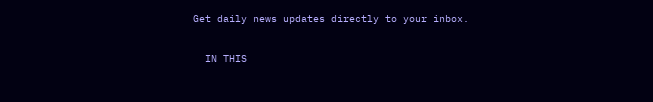Get daily news updates directly to your inbox.

  IN THIS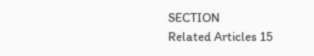SECTION
Related Articles 15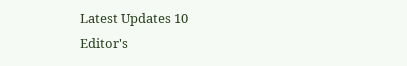Latest Updates 10
Editor's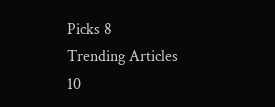Picks 8
Trending Articles 10